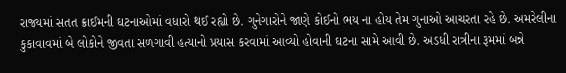રાજ્યમાં સતત ક્રાઈમની ઘટનાઓમાં વધારો થઈ રહ્યો છે. ગુનેગારોને જાણે કોઈનો ભય ના હોય તેમ ગુનાઓ આચરતા રહે છે. અમરેલીના કુકાવાવમાં બે લોકોને જીવતા સળગાવી હત્યાનો પ્રયાસ કરવામાં આવ્યો હોવાની ઘટના સામે આવી છે. અડધી રાત્રીના રૂમમાં બન્ને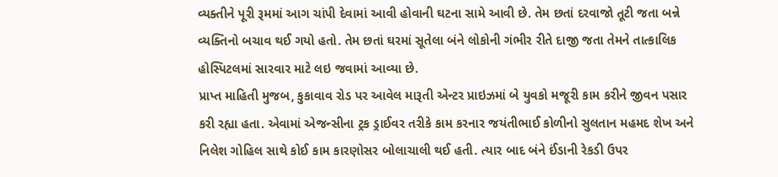વ્યક્તીને પૂરી રૂમમાં આગ ચાંપી દેવામાં આવી હોવાની ઘટના સામે આવી છે. તેમ છતાં દરવાજો તૂટી જતા બન્ને વ્યક્તિનો બચાવ થઈ ગયો હતો. તેમ છતાં ઘરમાં સૂતેલા બંને લોકોની ગંભીર રીતે દાજી જતા તેમને તાત્કાલિક હોસ્પિટલમાં સારવાર માટે લઇ જવામાં આવ્યા છે.
પ્રાપ્ત માહિતી મુજબ, કુકાવાવ રોડ પર આવેલ મારૂતી એન્ટર પ્રાઇઝમાં બે યુવકો મજૂરી કામ કરીને જીવન પસાર કરી રહ્યા હતા. એવામાં એજન્સીના ટ્રક ડ્રાઈવર તરીકે કામ કરનાર જયંતીભાઈ કોળીનો સુલતાન મહમદ શેખ અને નિલેશ ગોહિલ સાથે કોઈ કામ કારણોસર બોલાચાલી થઈ હતી. ત્યાર બાદ બંને ઈંડાની રેકડી ઉપર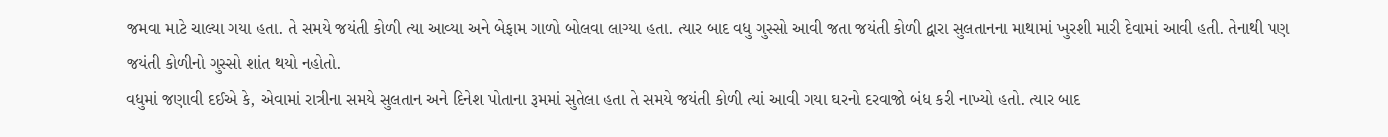જમવા માટે ચાલ્યા ગયા હતા. તે સમયે જયંતી કોળી ત્યા આવ્યા અને બેફામ ગાળો બોલવા લાગ્યા હતા. ત્યાર બાદ વધુ ગુસ્સો આવી જતા જયંતી કોળી દ્વારા સુલતાનના માથામાં ખુરશી મારી દેવામાં આવી હતી. તેનાથી પણ જયંતી કોળીનો ગુસ્સો શાંત થયો નહોતો.
વધુમાં જણાવી દઈએ કે, એવામાં રાત્રીના સમયે સુલતાન અને દિનેશ પોતાના રૂમમાં સુતેલા હતા તે સમયે જયંતી કોળી ત્યાં આવી ગયા ઘરનો દરવાજો બંધ કરી નાખ્યો હતો. ત્યાર બાદ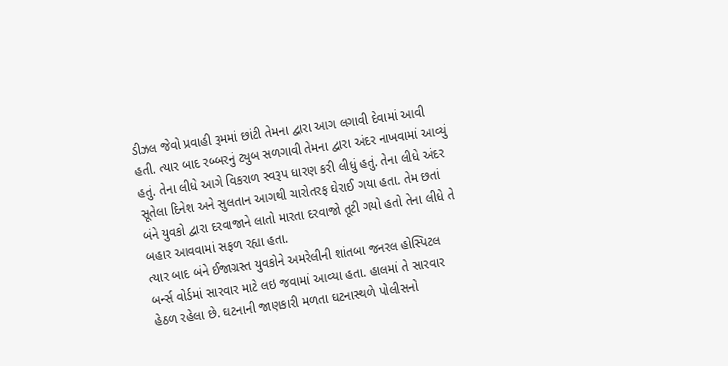ડીઝલ જેવો પ્રવાહી રૂમમાં છાંટી તેમના દ્વારા આગ લગાવી દેવામાં આવી હતી. ત્યાર બાદ રબ્બરનું ટ્યુબ સળગાવી તેમના દ્વારા અંદર નાખવામાં આવ્યું હતું. તેના લીધે આગે વિકરાળ સ્વરૂપ ધારણ કરી લીધું હતું. તેના લીધે અંદર સૂતેલા દિનેશ અને સુલતાન આગથી ચારોતરફ ઘેરાઈ ગયા હતા. તેમ છતાં બંને યુવકો દ્વારા દરવાજાને લાતો મારતા દરવાજો તૂટી ગયો હતો તેના લીધે તે બહાર આવવામાં સફળ રહ્યા હતા.
ત્યાર બાદ બંને ઈજાગ્રસ્ત યુવકોને અમરેલીની શાંતબા જનરલ હોસ્પિટલ બર્ન્સ વોર્ડમાં સારવાર માટે લઇ જવામાં આવ્યા હતા. હાલમાં તે સારવાર હેઠળ રહેલા છે. ઘટનાની જાણકારી મળતા ઘટનાસ્થળે પોલીસનો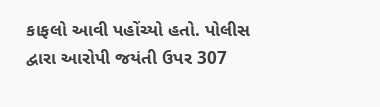કાફલો આવી પહોંચ્યો હતો. પોલીસ દ્વારા આરોપી જયંતી ઉપર 307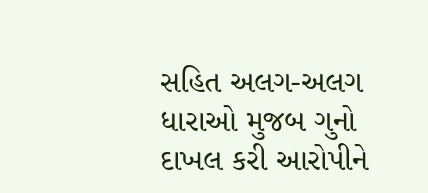સહિત અલગ-અલગ ધારાઓ મુજબ ગુનો દાખલ કરી આરોપીને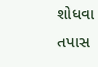શોધવા તપાસ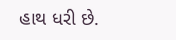હાથ ધરી છે.